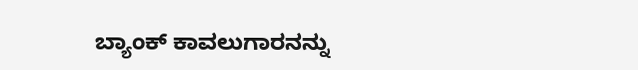ಬ್ಯಾಂಕ್ ಕಾವಲುಗಾರನನ್ನು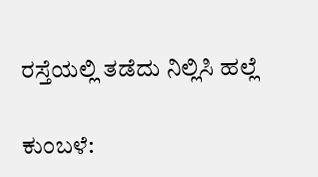ರಸ್ತೆಯಲ್ಲಿ ತಡೆದು ನಿಲ್ಲಿಸಿ ಹಲ್ಲೆ

ಕುಂಬಳೆ: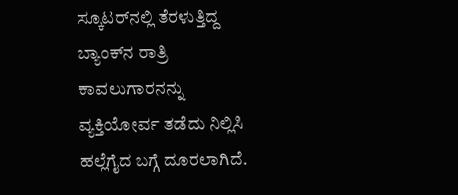ಸ್ಕೂಟರ್‌ನಲ್ಲಿ ತೆರಳುತ್ತಿದ್ದ ಬ್ಯಾಂಕ್‌ನ ರಾತ್ರಿ ಕಾವಲುಗಾರನನ್ನು ವ್ಯಕ್ತಿಯೋರ್ವ ತಡೆದು ನಿಲ್ಲಿಸಿ ಹಲ್ಲೆಗೈದ ಬಗ್ಗೆ ದೂರಲಾಗಿದೆ.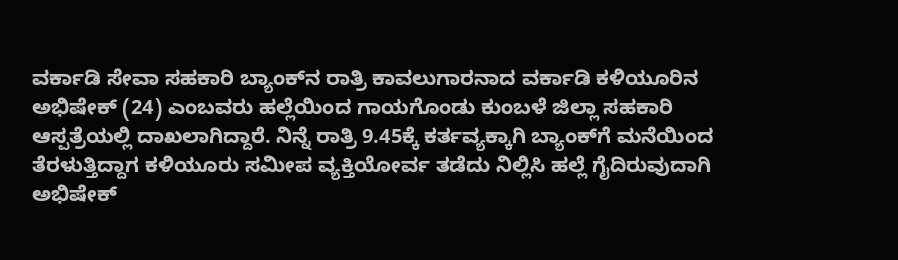ವರ್ಕಾಡಿ ಸೇವಾ ಸಹಕಾರಿ ಬ್ಯಾಂಕ್‌ನ ರಾತ್ರಿ ಕಾವಲುಗಾರನಾದ ವರ್ಕಾಡಿ ಕಳಿಯೂರಿನ ಅಭಿಷೇಕ್ (24) ಎಂಬವರು ಹಲ್ಲೆಯಿಂದ ಗಾಯಗೊಂಡು ಕುಂಬಳೆ ಜಿಲ್ಲಾ ಸಹಕಾರಿ ಆಸ್ಪತ್ರೆಯಲ್ಲಿ ದಾಖಲಾಗಿದ್ದಾರೆ. ನಿನ್ನೆ ರಾತ್ರಿ 9.45ಕ್ಕೆ ಕರ್ತವ್ಯಕ್ಕಾಗಿ ಬ್ಯಾಂಕ್‌ಗೆ ಮನೆಯಿಂದ ತೆರಳುತ್ತಿದ್ದಾಗ ಕಳಿಯೂರು ಸಮೀಪ ವ್ಯಕ್ತಿಯೋರ್ವ ತಡೆದು ನಿಲ್ಲಿಸಿ ಹಲ್ಲೆ ಗೈದಿರುವುದಾಗಿ ಅಭಿಷೇಕ್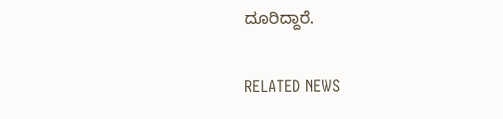ದೂರಿದ್ದಾರೆ.

RELATED NEWS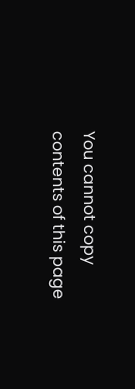You cannot copy contents of this page